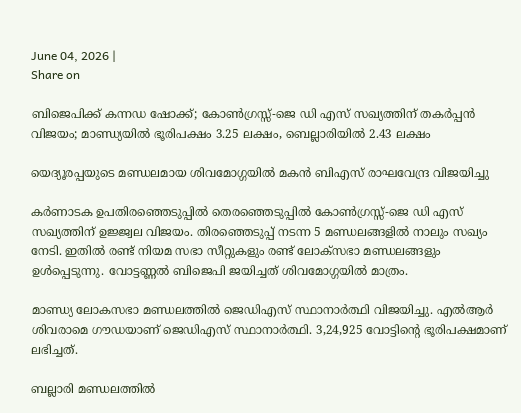June 04, 2026 |
Share on

ബിജെപിക്ക് കന്നഡ ഷോക്ക്; കോണ്‍ഗ്രസ്സ്-ജെ ഡി എസ് സഖ്യത്തിന് തകര്‍പ്പന്‍ വിജയം; മാണ്ഡ്യയില്‍ ഭൂരിപക്ഷം 3.25 ലക്ഷം, ബെല്ലാരിയില്‍ 2.43 ലക്ഷം

യെദ്യൂരപ്പയുടെ മണ്ഡലമായ ശിവമോഗ്ഗയിൽ മകന്‍ ബിഎസ് രാഘവേന്ദ്ര വിജയിച്ചു

കർണാടക ഉപതിരഞ്ഞെടുപ്പില്‍ തെരഞ്ഞെടുപ്പിൽ കോണ്‍ഗ്രസ്സ്-ജെ ഡി എസ് സഖ്യത്തിന് ഉജ്ജ്വല വിജയം. തിരഞ്ഞെടുപ്പ് നടന്ന 5 മണ്ഡലങ്ങളില്‍ നാലും സഖ്യം നേടി. ഇതില്‍ രണ്ട് നിയമ സഭാ സീറ്റുകളും രണ്ട് ലോക്സഭാ മണ്ഡലങ്ങളും ഉള്‍പ്പെടുന്നു. വോട്ടണ്ണല്‍ ബിജെപി ജയിച്ചത് ശിവമോഗ്ഗയില്‍ മാത്രം.

മാണ്ഡ്യ ലോകസഭാ മണ്ഡലത്തിൽ ജെഡിഎസ് സ്ഥാനാർത്ഥി വിജയിച്ചു. എൽആർ ശിവരാമെ ഗൗഡയാണ് ജെഡിഎസ് സ്ഥാനാർത്ഥി. 3,24,925 വോട്ടിന്റെ ഭൂരിപക്ഷമാണ് ലഭിച്ചത്.

ബല്ലാരി മണ്ഡലത്തിൽ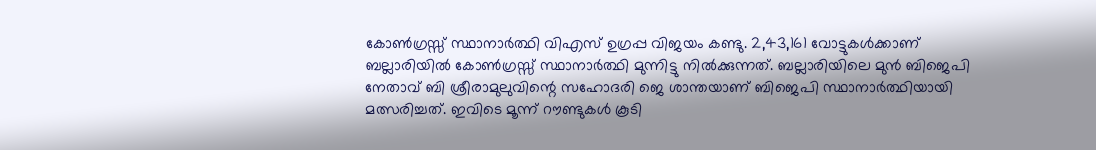കോൺഗ്രസ്സ് സ്ഥാനാർത്ഥി വിഎസ് ഉഗ്രപ്പ വിജയം കണ്ടു. 2,43,161 വോട്ടുകൾക്കാണ് ബല്ലാരിയിൽ കോൺഗ്രസ്സ് സ്ഥാനാർത്ഥി മുന്നിട്ടു നിൽക്കുന്നത്. ബല്ലാരിയിലെ മുൻ ബിജെപി നേതാവ് ബി ശ്രീരാമുലുവിന്റെ സഹോദരി ജെ ശാന്തയാണ് ബിജെപി സ്ഥാനാർത്ഥിയായി മത്സരിച്ചത്. ഇവിടെ മൂന്ന് റൗണ്ടുകൾ കൂടി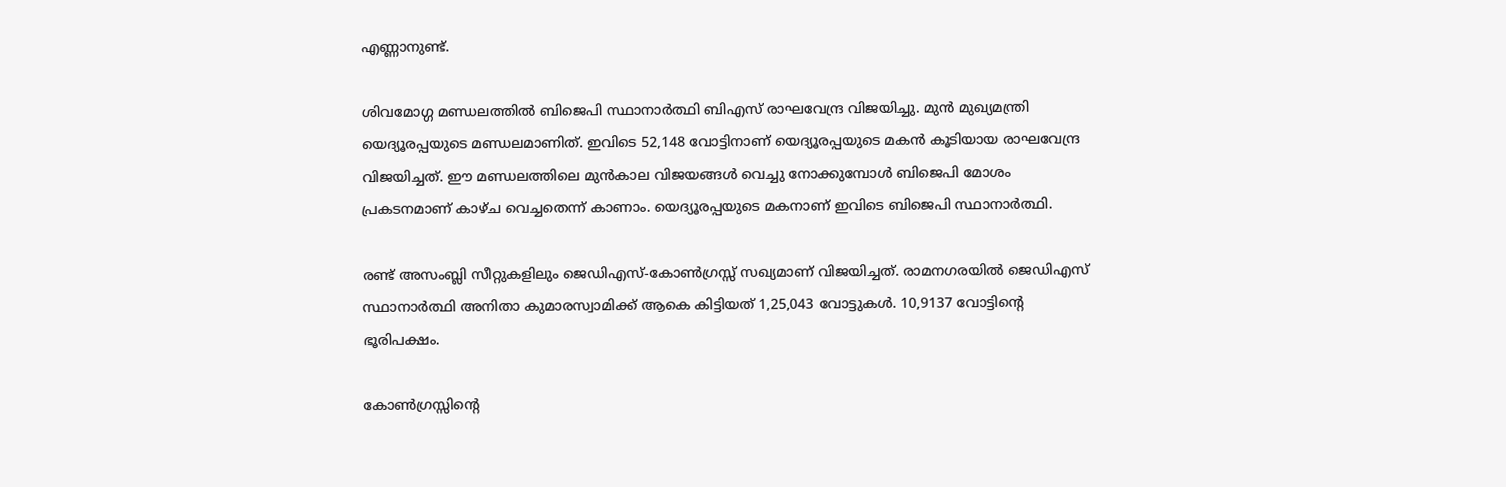എണ്ണാനുണ്ട്.

ശിവമോഗ്ഗ മണ്ഡലത്തിൽ ബിജെപി സ്ഥാനാർത്ഥി ബിഎസ് രാഘവേന്ദ്ര വിജയിച്ചു. മുൻ മുഖ്യമന്ത്രി യെദ്യൂരപ്പയുടെ മണ്ഡലമാണിത്. ഇവിടെ 52,148 വോട്ടിനാണ് യെദ്യൂരപ്പയുടെ മകൻ കൂടിയായ രാഘവേന്ദ്ര വിജയിച്ചത്. ഈ മണ്ഡലത്തിലെ മുൻകാല വിജയങ്ങൾ വെച്ചു നോക്കുമ്പോൾ ബിജെപി മോശം പ്രകടനമാണ് കാഴ്ച വെച്ചതെന്ന് കാണാം. യെദ്യൂരപ്പയുടെ മകനാണ് ഇവിടെ ബിജെപി സ്ഥാനാർത്ഥി.

രണ്ട് അസംബ്ലി സീറ്റുകളിലും ജെഡിഎസ്-കോൺഗ്രസ്സ് സഖ്യമാണ് വിജയിച്ചത്. രാമനഗരയിൽ ജെഡിഎസ് സ്ഥാനാർത്ഥി അനിതാ കുമാരസ്വാമിക്ക് ആകെ കിട്ടിയത് 1,25,043 വോട്ടുകൾ. 10,9137 വോട്ടിന്റെ ഭൂരിപക്ഷം.

കോൺഗ്രസ്സിന്റെ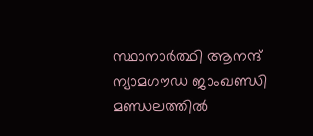സ്ഥാനാർത്ഥി ആനന്ദ് ന്യാമഗൗഡ ജാംഖണ്ഡി മണ്ഡലത്തിൽ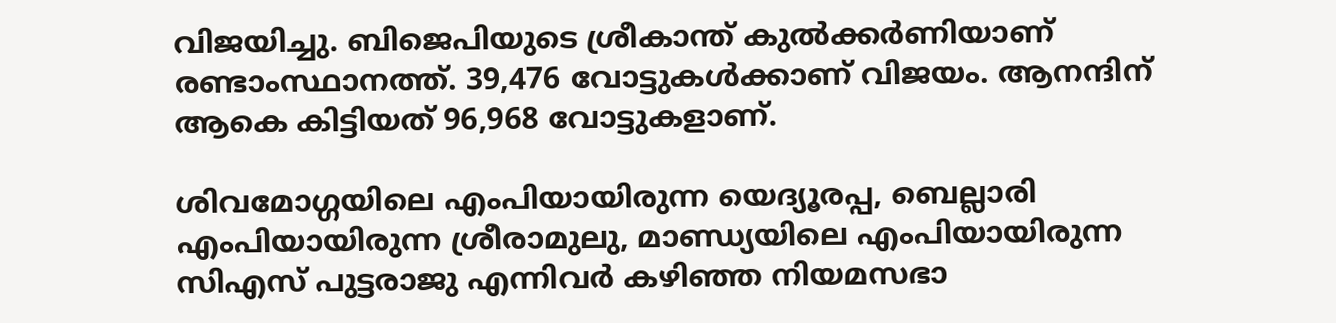വിജയിച്ചു. ബിജെപിയുടെ ശ്രീകാന്ത് കുൽക്കർണിയാണ് രണ്ടാംസ്ഥാനത്ത്. 39,476 വോട്ടുകൾക്കാണ് വിജയം. ആനന്ദിന് ആകെ കിട്ടിയത് 96,968 വോട്ടുകളാണ്.

ശിവമോഗ്ഗയിലെ എംപിയായിരുന്ന യെദ്യൂരപ്പ, ബെല്ലാരി എംപിയായിരുന്ന ശ്രീരാമുലു, മാണ്ഡ്യയിലെ എംപിയായിരുന്ന സിഎസ് പുട്ടരാജു എന്നിവർ കഴിഞ്ഞ നിയമസഭാ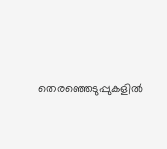തെരഞ്ഞെടുപ്പുകളിൽ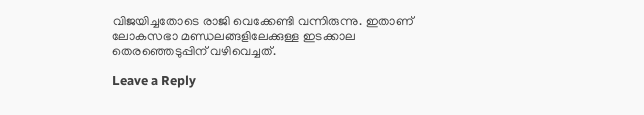വിജയിച്ചതോടെ രാജി വെക്കേണ്ടി വന്നിരുന്നു. ഇതാണ് ലോകസഭാ മണ്ഡലങ്ങളിലേക്കുള്ള ഇടക്കാല തെരഞ്ഞെടുപ്പിന് വഴിവെച്ചത്.

Leave a Reply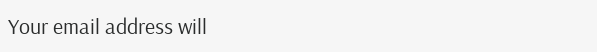Your email address will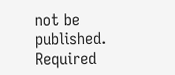not be published. Required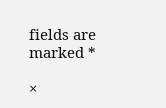fields are marked *

×